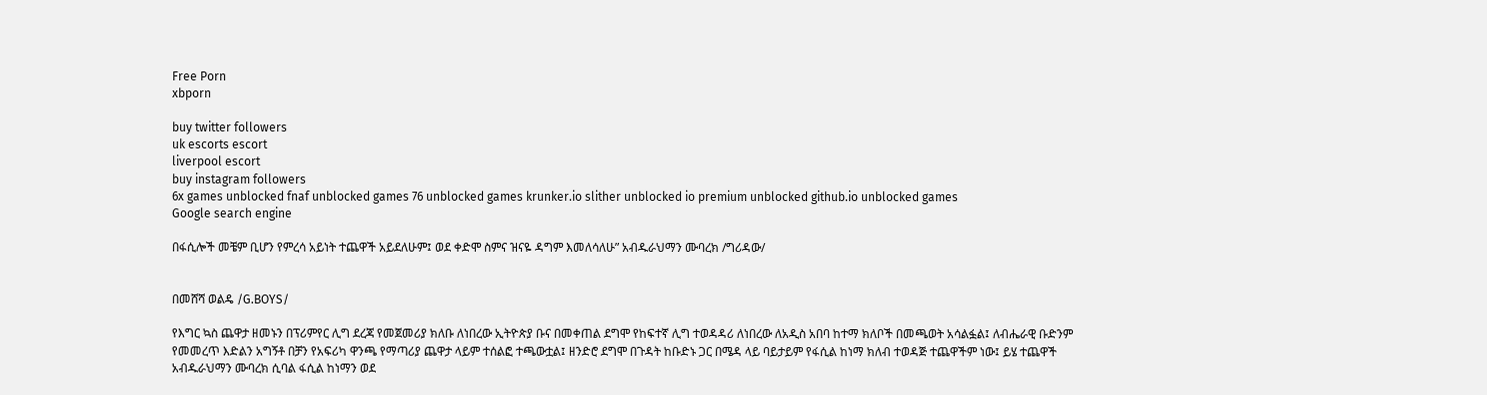Free Porn
xbporn

buy twitter followers
uk escorts escort
liverpool escort
buy instagram followers
6x games unblocked fnaf unblocked games 76 unblocked games krunker.io slither unblocked io premium unblocked github.io unblocked games
Google search engine

በፋሲሎች መቼም ቢሆን የምረሳ አይነት ተጨዋች አይደለሁም፤ ወደ ቀድሞ ስምና ዝናዬ ዳግም እመለሳለሁ” አብዱራህማን ሙባረክ /ግሪዳው/


በመሸሻ ወልዴ /G.BOYS/

የእግር ኳስ ጨዋታ ዘመኑን በፕሪምየር ሊግ ደረጃ የመጀመሪያ ክለቡ ለነበረው ኢትዮጵያ ቡና በመቀጠል ደግሞ የከፍተኛ ሊግ ተወዳዳሪ ለነበረው ለአዲስ አበባ ከተማ ክለቦች በመጫወት አሳልፏል፤ ለብሔራዊ ቡድንም የመመረጥ እድልን አግኝቶ በቻን የአፍሪካ ዋንጫ የማጣሪያ ጨዋታ ላይም ተሰልፎ ተጫውቷል፤ ዘንድሮ ደግሞ በጉዳት ከቡድኑ ጋር በሜዳ ላይ ባይታይም የፋሲል ከነማ ክለብ ተወዳጅ ተጨዋችም ነው፤ ይሄ ተጨዋች አብዱራህማን ሙባረክ ሲባል ፋሲል ከነማን ወደ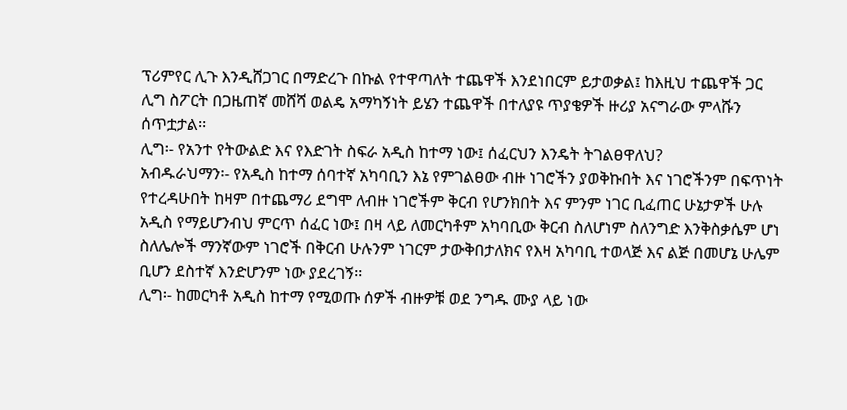ፕሪምየር ሊጉ እንዲሸጋገር በማድረጉ በኩል የተዋጣለት ተጨዋች እንደነበርም ይታወቃል፤ ከእዚህ ተጨዋች ጋር ሊግ ስፖርት በጋዜጠኛ መሸሻ ወልዴ አማካኝነት ይሄን ተጨዋች በተለያዩ ጥያቄዎች ዙሪያ አናግራው ምላሹን ሰጥቷታል፡፡
ሊግ፡- የአንተ የትውልድ እና የእድገት ስፍራ አዲስ ከተማ ነው፤ ሰፈርህን እንዴት ትገልፀዋለህ?
አብዱራህማን፡- የአዲስ ከተማ ሰባተኛ አካባቢን እኔ የምገልፀው ብዙ ነገሮችን ያወቅኩበት እና ነገሮችንም በፍጥነት የተረዳሁበት ከዛም በተጨማሪ ደግሞ ለብዙ ነገሮችም ቅርብ የሆንክበት እና ምንም ነገር ቢፈጠር ሁኔታዎች ሁሉ አዲስ የማይሆንብህ ምርጥ ሰፈር ነው፤ በዛ ላይ ለመርካቶም አካባቢው ቅርብ ስለሆነም ስለንግድ እንቅስቃሴም ሆነ ስለሌሎች ማንኛውም ነገሮች በቅርብ ሁሉንም ነገርም ታውቅበታለክና የእዛ አካባቢ ተወላጅ እና ልጅ በመሆኔ ሁሌም ቢሆን ደስተኛ እንድሆንም ነው ያደረገኝ፡፡
ሊግ፡- ከመርካቶ አዲስ ከተማ የሚወጡ ሰዎች ብዙዎቹ ወደ ንግዱ ሙያ ላይ ነው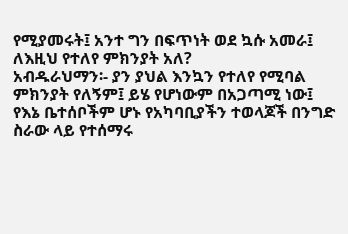የሚያመሩት፤ አንተ ግን በፍጥነት ወደ ኳሱ አመራ፤ ለእዚህ የተለየ ምክንያት አለ?
አብዱራህማን፡- ያን ያህል እንኳን የተለየ የሚባል ምክንያት የለኝም፤ ይሄ የሆነውም በአጋጣሚ ነው፤ የእኔ ቤተሰቦችም ሆኑ የአካባቢያችን ተወላጆች በንግድ ስራው ላይ የተሰማሩ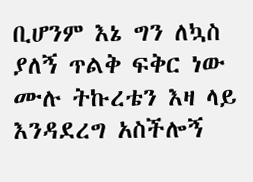ቢሆንም እኔ ግን ለኳስ ያለኝ ጥልቅ ፍቅር ነው ሙሉ ትኩረቴን እዛ ላይ እንዳደረግ አስችሎኝ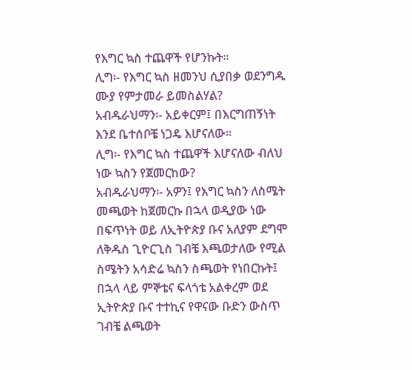የእግር ኳስ ተጨዋች የሆንኩት፡፡
ሊግ፡- የእግር ኳስ ዘመንህ ሲያበቃ ወደንግዱ ሙያ የምታመራ ይመስልሃል?
አብዱራህማን፡- አይቀርም፤ በእርግጠኝነት እንደ ቤተሰቦቼ ነጋዴ እሆናለው፡፡
ሊግ፡- የእግር ኳስ ተጨዋች እሆናለው ብለህ ነው ኳስን የጀመርከው?
አብዱራህማን፡- አዎን፤ የእግር ኳስን ለስሜት መጫወት ከጀመርኩ በኋላ ወዲያው ነው በፍጥነት ወይ ለኢትዮጵያ ቡና አለያም ደግሞ ለቅዱስ ጊዮርጊስ ገብቼ እጫወታለው የሚል ስሜትን አሳድሬ ኳስን ስጫወት የነበርኩት፤ በኋላ ላይ ምኞቴና ፍላጎቴ አልቀረም ወደ ኢትዮጵያ ቡና ተተኪና የዋናው ቡድን ውስጥ ገብቼ ልጫወት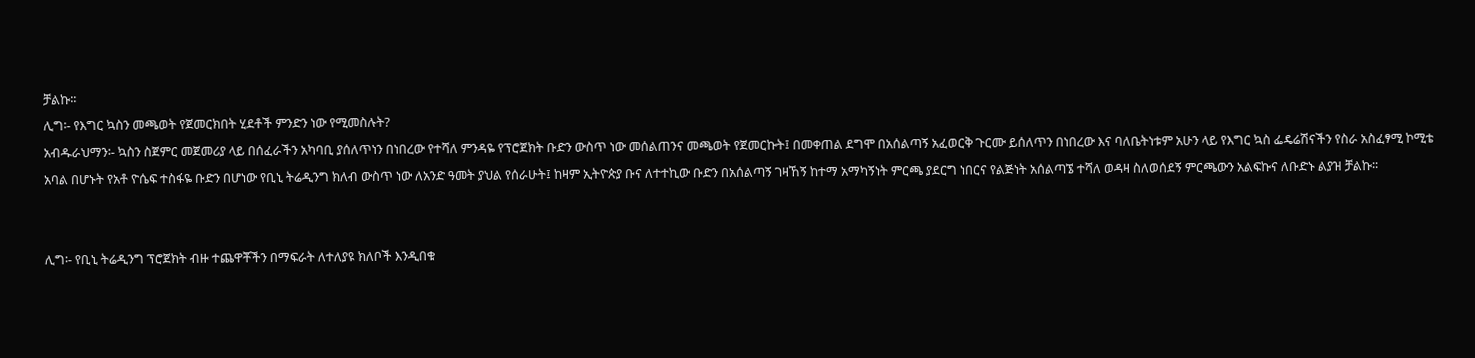ቻልኩ፡፡
ሊግ፡- የእግር ኳስን መጫወት የጀመርክበት ሂደቶች ምንድን ነው የሚመስሉት?
አብዱራህማን፡- ኳስን ስጀምር መጀመሪያ ላይ በሰፈራችን አካባቢ ያሰለጥነን በነበረው የተሻለ ምንዳዬ የፕሮጀክት ቡድን ውስጥ ነው መሰልጠንና መጫወት የጀመርኩት፤ በመቀጠል ደግሞ በአሰልጣኝ አፈወርቅ ጉርሙ ይሰለጥን በነበረው እና ባለቤትነቱም አሁን ላይ የእግር ኳስ ፌዴሬሽናችን የስራ አስፈፃሚ ኮሚቴ አባል በሆኑት የአቶ ዮሴፍ ተስፋዬ ቡድን በሆነው የቢኒ ትሬዲንግ ክለብ ውስጥ ነው ለአንድ ዓመት ያህል የሰራሁት፤ ከዛም ኢትዮጵያ ቡና ለተተኪው ቡድን በአሰልጣኝ ገዛኸኝ ከተማ አማካኝነት ምርጫ ያደርግ ነበርና የልጅነት አሰልጣኜ ተሻለ ወዳዛ ስለወሰደኝ ምርጫውን አልፍኩና ለቡድኑ ልያዝ ቻልኩ፡፡


ሊግ፡- የቢኒ ትሬዲንግ ፕሮጀክት ብዙ ተጨዋቾችን በማፍራት ለተለያዩ ክለቦች እንዲበቁ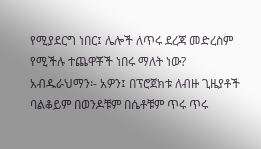የሚያደርግ ነበር፤ ሌሎች ለጥሩ ደረጃ መድረስም የሚችሉ ተጨዋቾች ነበሩ ማለት ነው?
አብዱራህማን፡- አዎን፤ በፕሮጀክቱ ለብዙ ጊዜያቶች ባልቆይም በወንዶቹም በሴቶቹም ጥሩ ጥሩ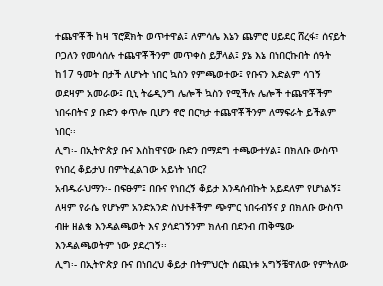ተጨዋቾች ከዛ ፕሮጀክት ወጥተዋል፤ ለምሳሌ እኔን ጨምሮ ሀይደር ሸረፋ፣ ሰናይት ቦጋለን የመሳሰሉ ተጨዋቾችንም መጥቀስ ይቻላል፤ ያኔ እኔ በነበርኩበት ሰዓት ከ17 ዓመት በታች ለሆኑት ነበር ኳስን የምጫወተው፤ የቡናን እድልም ሳገኝ ወደዛም አመራው፤ ቢኒ ትሬዲንግ ሌሎች ኳስን የሚችሉ ሌሎች ተጨዋቾችም ነበሩበትና ያ ቡድን ቀጥሎ ቢሆን ኖሮ በርካታ ተጨዋቾችንም ለማፍራት ይችልም ነበር፡፡
ሊግ፡- በኢትዮጵያ ቡና እስከዋናው ቡድን በማደግ ተጫውተሃል፤ በክለቡ ውስጥ የነበረ ቆይታህ በምትፈልገው አይነት ነበር?
አብዱራህማን፡- በፍፁም፤ በቡና የነበረኝ ቆይታ እንዳሰብኩት አይደለም የሆነልኝ፤ ለዛም የራሴ የሆኑም አንድአንድ ስህተቶችም ጭምር ነበሩብኝና ያ በክለቡ ውስጥ ብዙ ዘልቄ እንዳልጫወት እና ያሳደገኝንም ክለብ በደንብ ጠቅሜው እንዳልጫወትም ነው ያደረገኝ፡፡
ሊግ፡- በኢትዮጵያ ቡና በነበረህ ቆይታ በትምህርት ሰጪነቱ አግኝቼዋለው የምትለው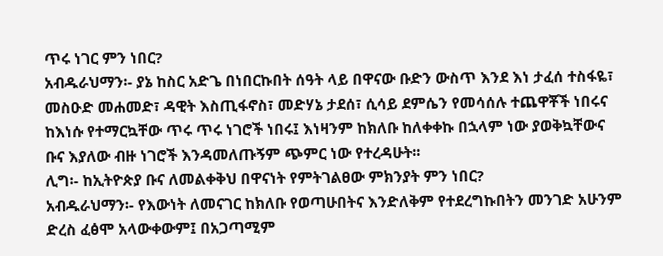ጥሩ ነገር ምን ነበር?
አብዱራህማን፡- ያኔ ከስር አድጌ በነበርኩበት ሰዓት ላይ በዋናው ቡድን ውስጥ እንደ እነ ታፈሰ ተስፋዬ፣ መስዑድ መሐመድ፣ ዳዊት እስጢፋኖስ፣ መድሃኔ ታደሰ፣ ሲሳይ ደምሴን የመሳሰሉ ተጨዋቾች ነበሩና ከእነሱ የተማርኳቸው ጥሩ ጥሩ ነገሮች ነበሩ፤ እነዛንም ከክለቡ ከለቀቀኩ በኋላም ነው ያወቅኳቸውና ቡና እያለው ብዙ ነገሮች እንዳመለጡኝም ጭምር ነው የተረዳሁት፡፡
ሊግ፡- ከኢትዮጵያ ቡና ለመልቀቅህ በዋናነት የምትገልፀው ምክንያት ምን ነበር?
አብዱራህማን፡- የእውነት ለመናገር ከክለቡ የወጣሁበትና እንድለቅም የተደረግኩበትን መንገድ አሁንም ድረስ ፈፅሞ አላውቀውም፤ በአጋጣሚም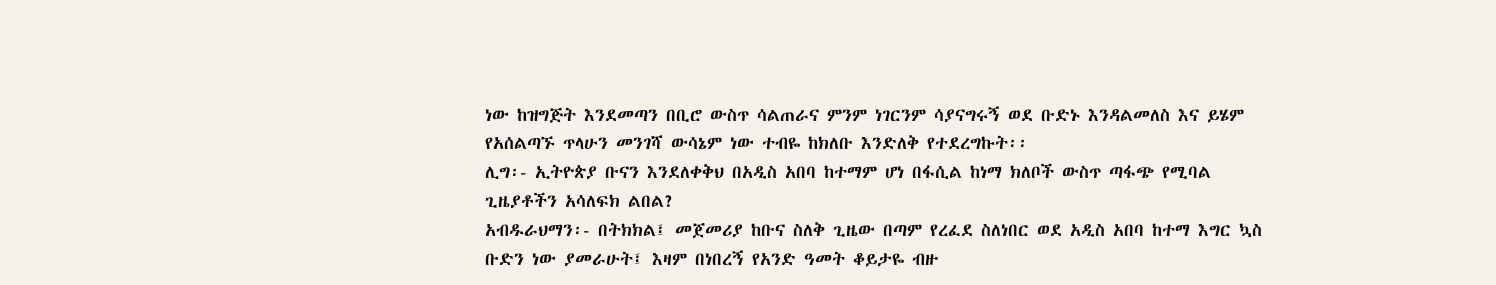ነው ከዝግጅት እንደመጣን በቢሮ ውስጥ ሳልጠራና ምንም ነገርንም ሳያናግሩኝ ወደ ቡድኑ እንዳልመለስ እና ይሄም የአሰልጣኙ ጥላሁን መንገሻ ውሳኔም ነው ተብዬ ከክለቡ እንድለቅ የተደረግኩት፡፡
ሊግ፡- ኢትዮጵያ ቡናን እንደለቀቅህ በአዲስ አበባ ከተማም ሆነ በፋሲል ከነማ ክለቦች ውስጥ ጣፋጭ የሚባል ጊዜያቶችን አሳለፍክ ልበል?
አብዱራህማን፡- በትክክል፤ መጀመሪያ ከቡና ስለቅ ጊዜው በጣም የረፈደ ስለነበር ወደ አዲስ አበባ ከተማ እግር ኳስ ቡድን ነው ያመራሁት፤ እዛም በነበረኝ የአንድ ዓመት ቆይታዬ ብዙ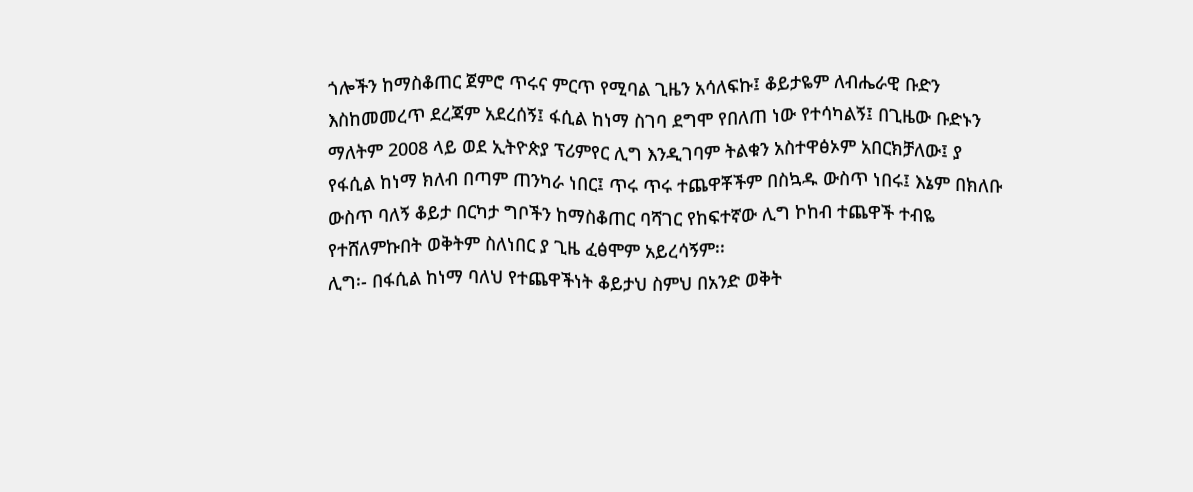ጎሎችን ከማስቆጠር ጀምሮ ጥሩና ምርጥ የሚባል ጊዜን አሳለፍኩ፤ ቆይታዬም ለብሔራዊ ቡድን እስከመመረጥ ደረጃም አደረሰኝ፤ ፋሲል ከነማ ስገባ ደግሞ የበለጠ ነው የተሳካልኝ፤ በጊዜው ቡድኑን ማለትም 2008 ላይ ወደ ኢትዮጵያ ፕሪምየር ሊግ እንዲገባም ትልቁን አስተዋፅኦም አበርክቻለው፤ ያ የፋሲል ከነማ ክለብ በጣም ጠንካራ ነበር፤ ጥሩ ጥሩ ተጨዋቾችም በስኳዱ ውስጥ ነበሩ፤ እኔም በክለቡ ውስጥ ባለኝ ቆይታ በርካታ ግቦችን ከማስቆጠር ባሻገር የከፍተኛው ሊግ ኮከብ ተጨዋች ተብዬ የተሸለምኩበት ወቅትም ስለነበር ያ ጊዜ ፈፅሞም አይረሳኝም፡፡
ሊግ፡- በፋሲል ከነማ ባለህ የተጨዋችነት ቆይታህ ስምህ በአንድ ወቅት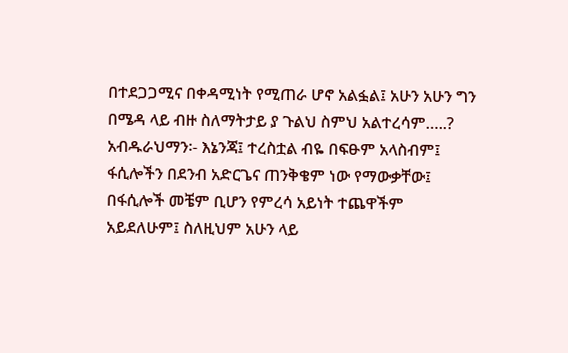በተደጋጋሚና በቀዳሚነት የሚጠራ ሆኖ አልፏል፤ አሁን አሁን ግን በሜዳ ላይ ብዙ ስለማትታይ ያ ጉልህ ስምህ አልተረሳም…..?
አብዱራህማን፡- እኔንጃ፤ ተረስቷል ብዬ በፍፁም አላስብም፤ ፋሲሎችን በደንብ አድርጌና ጠንቅቄም ነው የማውቃቸው፤ በፋሲሎች መቼም ቢሆን የምረሳ አይነት ተጨዋችም አይደለሁም፤ ስለዚህም አሁን ላይ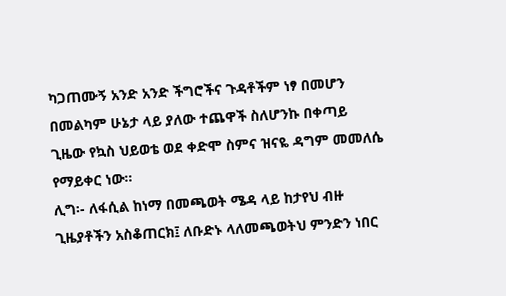ካጋጠሙኝ አንድ አንድ ችግሮችና ጉዳቶችም ነፃ በመሆን በመልካም ሁኔታ ላይ ያለው ተጨዋች ስለሆንኩ በቀጣይ ጊዜው የኳስ ህይወቴ ወደ ቀድሞ ስምና ዝናዬ ዳግም መመለሴ የማይቀር ነው፡፡
ሊግ፡- ለፋሲል ከነማ በመጫወት ሜዳ ላይ ከታየህ ብዙ ጊዜያቶችን አስቆጠርክ፤ ለቡድኑ ላለመጫወትህ ምንድን ነበር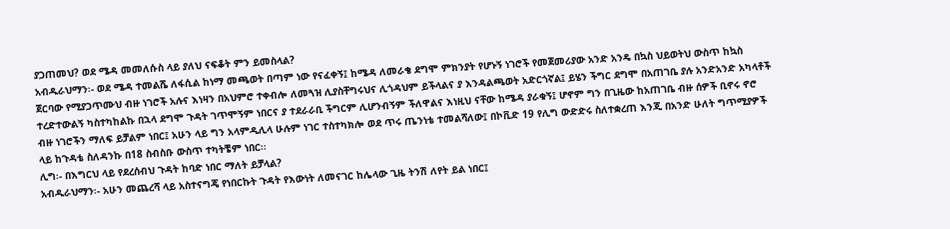ያጋጠመህ? ወደ ሜዳ መመለሱስ ላይ ያለህ ናፍቆት ምን ይመስላል?
አብዱራህማን፡- ወደ ሜዳ ተመልሼ ለፋሲል ከነማ መጫወት በጣም ነው የናፈቀኝ፤ ከሜዳ ለመራቄ ደግሞ ምክንያት የሆኑኝ ነገሮች የመጀመሪያው አንድ አንዴ በኳስ ህይወትህ ውስጥ ከኳስ ጀርባው የሚያጋጥሙህ ብዙ ነገሮች አሉና እነዛን በአህምሮ ተቀብሎ ለመጓዝ ሊያስቸግሩህና ሊጎዳህም ይችላልና ያ እንዳልጫወት አድርጎኛል፤ ይሄን ችግር ደግሞ በአጠገቤ ያሉ አንድአንድ አካላቶች ተረድተውልኝ ካስተካከልኩ በኋላ ደግሞ ጉዳት ገጥሞኝም ነበርና ያ ተደራራቢ ችግርም ሊሆንብኝም ችለዋልና እነዚህ ናቸው ከሜዳ ያራቁኝ፤ ሆኖም ግን በጊዜው ከአጠገቤ ብዙ ሰዎች ቢኖሩ ኖሮ ብዙ ነገሮችን ማለፍ ይቻልም ነበር፤ አሁን ላይ ግን አላምዲሊላ ሁሉም ነገር ተስተካክሎ ወደ ጥሩ ጤንነቴ ተመልሻለው፤ በኮቪድ 19 የሊግ ውድድሩ ስለተቋረጠ እንጂ በአንድ ሁለት ግጥሚያዎች ላይ ከጉዳቴ ስለዳንኩ በ18 ስብስቡ ውስጥ ተካትቼም ነበር፡፡
ሊግ፡- በእግርህ ላይ የደረሰብህ ጉዳት ከባድ ነበር ማለት ይቻላል?
አብዱራህማን፡- አሁን መጨረሻ ላይ አስተናግጄ የነበርኩት ጉዳት የእውነት ለመናገር ከሌላው ጊዜ ትንሽ ለየት ይል ነበር፤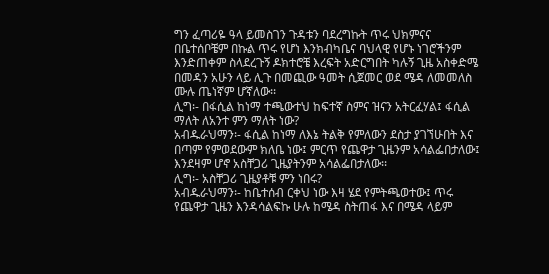ግን ፈጣሪዬ ዓላ ይመስገን ጉዳቱን ባደረግኩት ጥሩ ህክምናና በቤተሰቦቼም በኩል ጥሩ የሆነ እንክብካቤና ባህላዊ የሆኑ ነገሮችንም እንድጠቀም ስላደረጉኝ ዶክተሮቼ እረፍት አድርግበት ካሉኝ ጊዜ አስቀድሜ በመዳን አሁን ላይ ሊጉ በመጪው ዓመት ሲጀመር ወደ ሜዳ ለመመለስ ሙሉ ጤነኛም ሆኛለው፡፡
ሊግ፡- በፋሲል ከነማ ተጫውተህ ከፍተኛ ስምና ዝናን አትርፈሃል፤ ፋሲል ማለት ለአንተ ምን ማለት ነው?
አብዱራህማን፡- ፋሲል ከነማ ለእኔ ትልቅ የምለውን ደስታ ያገኘሁበት እና በጣም የምወደውም ክለቤ ነው፤ ምርጥ የጨዋታ ጊዜንም አሳልፌበታለው፤ እንደዛም ሆኖ አስቸጋሪ ጊዜያትንም አሳልፌበታለው፡፡
ሊግ፡- አስቸጋሪ ጊዜያቶቹ ምን ነበሩ?
አብዱራህማን፡- ከቤተሰብ ርቀህ ነው እዛ ሄደ የምትጫወተው፤ ጥሩ የጨዋታ ጊዜን እንዳሳልፍኩ ሁሉ ከሜዳ ስትጠፋ እና በሜዳ ላይም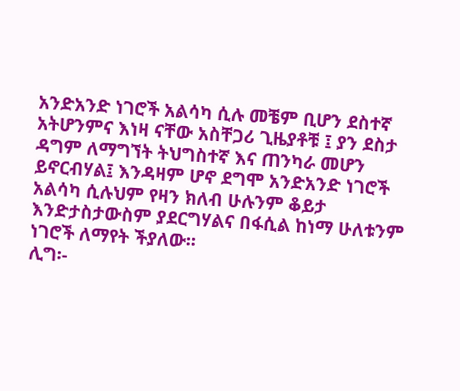አንድአንድ ነገሮች አልሳካ ሲሉ መቼም ቢሆን ደስተኛ አትሆንምና እነዛ ናቸው አስቸጋሪ ጊዜያቶቹ ፤ ያን ደስታ ዳግም ለማግኘት ትህግስተኛ እና ጠንካራ መሆን ይኖርብሃል፤ እንዳዛም ሆኖ ደግሞ አንድአንድ ነገሮች አልሳካ ሲሉህም የዛን ክለብ ሁሉንም ቆይታ እንድታስታውስም ያደርግሃልና በፋሲል ከነማ ሁለቱንም ነገሮች ለማየት ችያለው፡፡
ሊግ፡-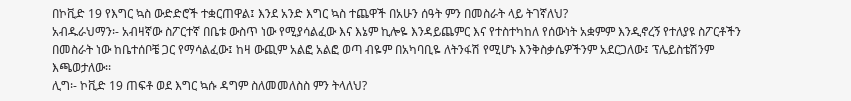በኮቪድ 19 የእግር ኳስ ውድድሮች ተቋርጠዋል፤ እንደ አንድ እግር ኳስ ተጨዋች በአሁን ሰዓት ምን በመስራት ላይ ትገኛለህ?
አብዱራህማን፡- አብዛኛው ስፖርተኛ በቤቱ ውስጥ ነው የሚያሳልፈው እና እኔም ኪሎዬ እንዳይጨምር እና የተስተካከለ የሰውነት አቋምም እንዲኖረኝ የተለያዩ ስፖርቶችን በመስራት ነው ከቤተሰቦቼ ጋር የማሳልፈው፤ ከዛ ውጪም አልፎ አልፎ ወጣ ብዬም በአካባቢዬ ለትንፋሽ የሚሆኑ እንቅስቃሴዎችንም አደርጋለው፤ ፕሌይስቴሽንም እጫወታለው፡፡
ሊግ፡- ኮቪድ 19 ጠፍቶ ወደ እግር ኳሱ ዳግም ስለመመለስስ ምን ትላለህ?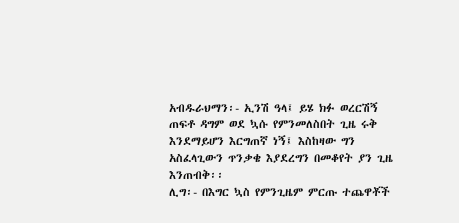አብዱራህማን፡- ኢንሽ ዓላ፤ ይሄ ክፉ ወረርሽኝ ጠፍቶ ዳግም ወደ ኳሱ የምንመለስበት ጊዜ ሩቅ እንደማይሆን እርግጠኛ ነኝ፤ እስከዛው ግን አስፈላጊውን ጥንቃቄ እያደረግን በመቆየት ያን ጊዜ እንጠብቅ፡፡
ሊግ፡- በእግር ኳስ የምንጊዜም ምርጡ ተጨዋቾች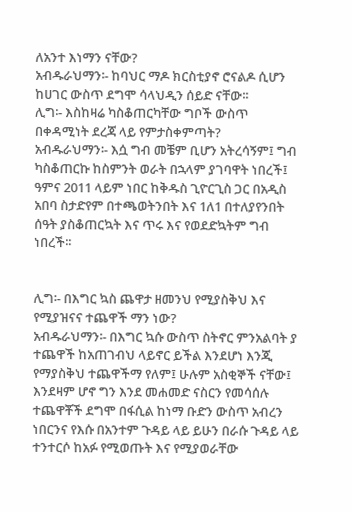ለአንተ እነማን ናቸው?
አብዱራህማን፡- ከባህር ማዶ ክርስቲያኖ ሮናልዶ ሲሆን ከሀገር ውስጥ ደግሞ ሳላህዲን ሰይድ ናቸው፡፡
ሊግ፡- እስከዛሬ ካስቆጠርካቸው ግቦች ውስጥ በቀዳሚነት ደረጃ ላይ የምታስቀምጣት?
አብዱራህማን፡- እሷ ግብ መቼም ቢሆን አትረሳኝም፤ ግብ ካስቆጠርኩ ከስምንት ወራት በኋላም ያገባዋት ነበረች፤ ዓምና 2011 ላይም ነበር ከቅዱስ ጊዮርጊስ ጋር በአዲስ አበባ ስታድየም በተጫወትንበት እና 1ለ1 በተለያየንበት ሰዓት ያስቆጠርኳት እና ጥሩ እና የወደድኳትም ግብ ነበረች፡፡


ሊግ፡- በእግር ኳስ ጨዋታ ዘመንህ የሚያስቅህ እና የሚያዝናና ተጨዋች ማን ነው?
አብዱራህማን፡- በእግር ኳሱ ውስጥ ስትኖር ምንአልባት ያ ተጨዋች ከአጠገብህ ላይኖር ይችል እንደሆነ እንጂ የማያስቅህ ተጨዋችማ የለም፤ ሁሉም አስቂኞች ናቸው፤ እንደዛም ሆኖ ግን እንደ መሐመድ ናስርን የመሳሰሉ ተጨዋቾች ደግሞ በፋሲል ከነማ ቡድን ውስጥ አብረን ነበርንና የእሱ በአንተም ጉዳይ ላይ ይሁን በራሱ ጉዳይ ላይ ተንተርሶ ከአፉ የሚወጡት እና የሚያወራቸው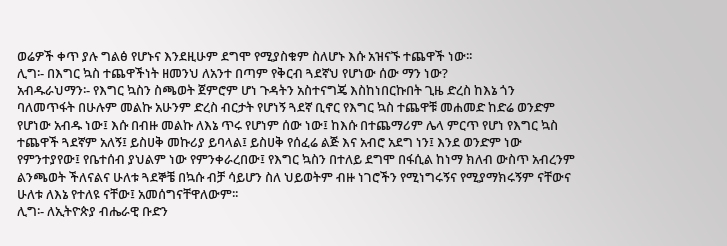ወሬዎች ቀጥ ያሉ ግልፅ የሆኑና እንደዚሁም ደግሞ የሚያስቁም ስለሆኑ እሱ አዝናኙ ተጨዋች ነው፡፡
ሊግ፡- በእግር ኳስ ተጨዋችነት ዘመንህ ለአንተ በጣም የቅርብ ጓደኛህ የሆነው ሰው ማን ነው?
አብዱራህማን፡- የእግር ኳስን ስጫወት ጀምሮም ሆነ ጉዳትን አስተናግጄ እስከነበርኩበት ጊዜ ድረስ ከእኔ ጎን ባለመጥፋት በሁሉም መልኩ አሁንም ድረስ ብርታት የሆነኝ ጓደኛ ቢኖር የእግር ኳስ ተጨዋቹ መሐመድ ከድሬ ወንድም የሆነው አብዱ ነው፤ እሱ በብዙ መልኩ ለእኔ ጥሩ የሆነም ሰው ነው፤ ከእሱ በተጨማሪም ሌላ ምርጥ የሆነ የእግር ኳስ ተጨዋች ጓደኛም አለኝ፤ ይስሀቅ መኩሪያ ይባላል፤ ይስሀቅ የሰፈሬ ልጅ እና አብሮ አደግ ነን፤ እንደ ወንድም ነው የምንተያየው፤ የቤተሰብ ያህልም ነው የምንቀራረበው፤ የእግር ኳስን በተለይ ደግሞ በፋሲል ከነማ ክለብ ውስጥ አብረንም ልንጫወት ችለናልና ሁለቱ ጓደኞቼ በኳሱ ብቻ ሳይሆን ስለ ህይወትም ብዙ ነገሮችን የሚነግሩኝና የሚያማክሩኝም ናቸውና ሁለቱ ለእኔ የተለዩ ናቸው፤ አመሰግናቸዋለውም፡፡
ሊግ፡- ለኢትዮጵያ ብሔራዊ ቡድን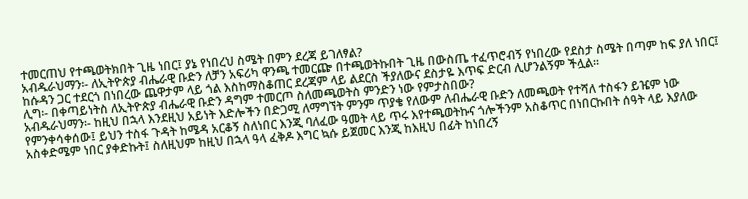ተመርጠህ የተጫወትክበት ጊዜ ነበር፤ ያኔ የነበረህ ስሜት በምን ደረጃ ይገለፃል?
አብዱራህማን፡- ለኢትዮጵያ ብሔራዊ ቡድን ለቻን አፍሪካ ዋንጫ ተመርጬ በተጫወትኩበት ጊዜ በውስጤ ተፈጥሮብኝ የነበረው የደስታ ስሜት በጣም ከፍ ያለ ነበር፤ ከሱዳን ጋር ተደርጎ በነበረው ጨዋታም ላይ ጎል እስከማስቆጠር ደረጃም ላይ ልደርስ ችያለውና ደስታዬ እጥፍ ድርብ ሊሆንልኝም ችሏል፡፡
ሊግ፡- በቀጣይነትስ ለኢትዮጵያ ብሔራዊ ቡድን ዳግም ተመርጦ ስለመጫወትስ ምንድን ነው የምታስበው?
አብዱራህማን፡- ከዚህ በኋላ እንደዚህ አይነት እድሎችን በድጋሚ ለማግኘት ምንም ጥያቄ የለውም ለብሔራዊ ቡድን ለመጫወት የተሻለ ተስፋን ይዤም ነው የምንቀሳቀሰው፤ ይህን ተስፋ ጉዳት ከሜዳ አርቆኝ ስለነበር እንጂ ባለፈው ዓመት ላይ ጥሩ እየተጫወትኩና ጎሎችንም አስቆጥር በነበርኩበት ሰዓት ላይ እያለው አስቀድሜም ነበር ያቀድኩት፤ ስለዚህም ከዚህ በኋላ ዓላ ፈቅዶ እግር ኳሱ ይጀመር እንጂ ከእዚህ በፊት ከነበረኝ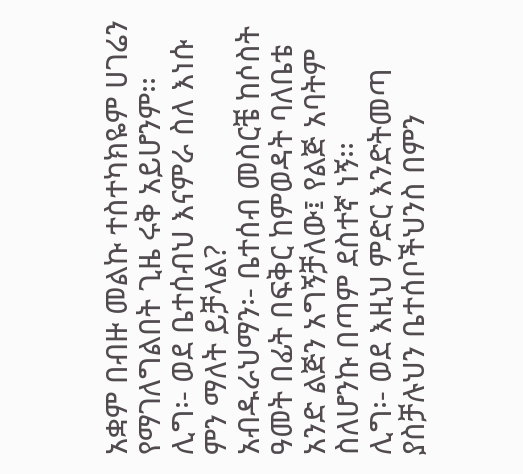አቋም በብዙ መልኩ ተስተካክዬም ሀገሬን የማገለግልበት ጊዜ ሩቅ አይሆንም፡፡
ሊግ፡- ወደ ቤተሰብህ እናምራ ስለ እነሱ ምን ማለት ይቻላል?
አብዱራህማን፡- ቤተሰብ መስርቼ ከሶስት ዓመት በፊት በፍቅር ከምወዳት ባለቤቴ አንድ ልጅን አግኝቻለው፤ የልጅ አባትም ስለሆንኩ በጣም ደስተኛ ነኝ፡፡
ሊግ፡- ወደ እዚህ ምድር እንድትመጣ ያስቻሉህን ቤተሰቦችህንስ በምን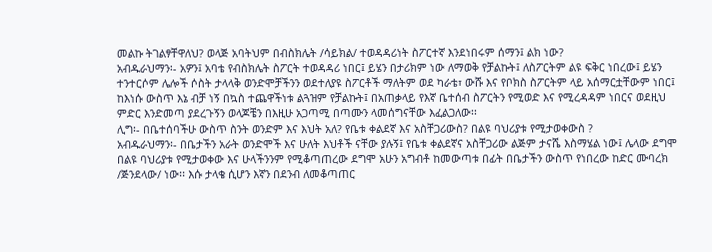መልኩ ትገልፃቸዋለህ? ወላጅ አባትህም በብስክሌት /ሳይክል/ ተወዳዳሪነት ስፖርተኛ እንደነበሩም ሰማን፤ ልክ ነው?
አብዱራህማን፡- አዎን፤ አባቴ የብስክሌት ስፖርት ተወዳዳሪ ነበር፤ ይሄን በታሪክም ነው ለማወቅ የቻልኩት፤ ለስፖርትም ልዩ ፍቅር ነበረው፤ ይሄን ተንተርሶም ሌሎች ሶስት ታላላቅ ወንድሞቻችንን ወደተለያዩ ስፖርቶች ማለትም ወደ ካራቴ፣ ውሹ እና የቦክስ ስፖርትም ላይ አሰማርቷቸውም ነበር፤ ከእነሱ ውስጥ እኔ ብቻ ነኝ በኳስ ተጨዋችነቱ ልጓዝም የቻልኩት፤ በአጠቃላይ የእኛ ቤተሰብ ስፖርትን የሚወድ እና የሚረዳዳም ነበርና ወደዚህ ምድር እንድመጣ ያደረጉኝን ወላጆቼን በእዚሁ አጋጣሚ በጣሙን ላመሰግናቸው እፈልጋለው፡፡
ሊግ፡- በቤተሰባችሁ ውስጥ ስንት ወንድም እና እህት አለ? የቤቱ ቀልደኛ እና አስቸጋሪውስ? በልዩ ባህሪያቱ የሚታወቀውስ ?
አብዱራህማን፡- በቤታችን አራት ወንድሞች እና ሁለት እህቶች ናቸው ያሉኝ፤ የቤቱ ቀልደኛና አስቸጋሪው ልጅም ታናሼ እስማሄል ነው፤ ሌላው ደግሞ በልዩ ባህሪያቱ የሚታወቀው እና ሁላችንንም የሚቆጣጠረው ደግሞ አሁን አግብቶ ከመውጣቱ በፊት በቤታችን ውስጥ የነበረው ከድር ሙባረክ /ጅንደላው/ ነው፡፡ እሱ ታላቄ ሲሆን እኛን በደንብ ለመቆጣጠር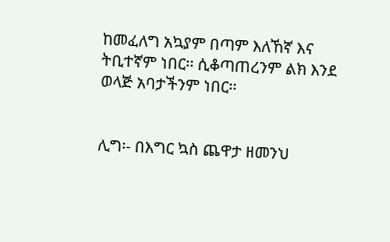ከመፈለግ አኳያም በጣም እለኸኛ እና ትቢተኛም ነበር፡፡ ሲቆጣጠረንም ልክ እንደ ወላጅ አባታችንም ነበር፡፡


ሊግ፡- በእግር ኳስ ጨዋታ ዘመንህ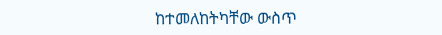ከተመለከትካቸው ውስጥ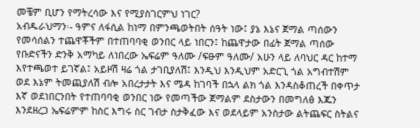መቼም ቢሆን የማትረሳው እና የሚያስገርምህ ነገር?
አብዱራህማን፡- ዓምና ለፋሲል ከነማ በምንጫወትበት ሰዓት ነው፤ ያኔ እኔና ጀማል ጣሰውን የመሳሰልን ተጨዋቾችም በተጠባባቂ ወንበር ላይ ነበርን፤ ከጨዋታው በፊት ጀማል ጣሰው የቡድናችን ድንቅ አማካይ ለነበረው ኤፍሬም ዓለሙ /ፍፁም ዓለሙ/ አሁን ላይ ለባህር ዳር ከተማ እየተጫወተ ይገኛል፤ አይዞሽ ዛሬ ጎል ታገቢያለሽ፤ እንዲህ እንዲህም አድርጊ ጎል አግብተሽም ወደ እኔም ትመጪያለሽ ብሎ አበረታታት እና ሜዳ ከገባች በኋላ ልክ ጎል እንዳስቆጠረች በቀጥታ እኛ ወደነበርንበት የተጠባባቂ ወንበር ነው የመጣችው ጀማልም ደስታውን በመግለፅ እጁን እንደዘረጋ ኤፍሬምም ከስር እግሩ ስር ገብታ ስታቅፈው እና ወደላይም አንስታው ልትጨፍር ስትልና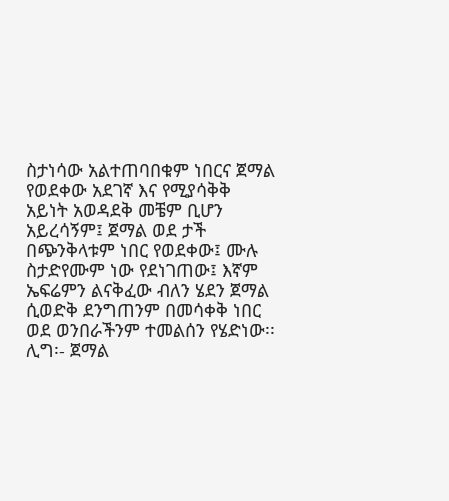ስታነሳው አልተጠባበቁም ነበርና ጀማል የወደቀው አደገኛ እና የሚያሳቅቅ አይነት አወዳደቅ መቼም ቢሆን አይረሳኝም፤ ጀማል ወደ ታች በጭንቅላቱም ነበር የወደቀው፤ ሙሉ ስታድየሙም ነው የደነገጠው፤ እኛም ኤፍሬምን ልናቅፈው ብለን ሄደን ጀማል ሲወድቅ ደንግጠንም በመሳቀቅ ነበር ወደ ወንበራችንም ተመልሰን የሄድነው፡፡
ሊግ፡- ጀማል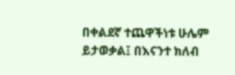በቀልደኛ ተጨዋችነቱ ሁሌም ይታወቃል፤ በእናንተ ክለብ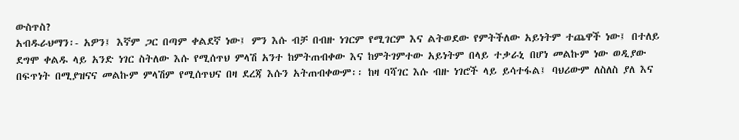ውስጥስ?
አብዱራህማን፡- አዎን፤ እኛም ጋር በጣም ቀልደኛ ነው፤ ምን እሱ ብቻ በብዙ ነገርም የሚገርም እና ልትወደው የምትችለው አይነትም ተጨዋች ነው፤ በተለይ ደግሞ ቀልዱ ላይ አንድ ነገር ስትለው እሱ የሚሰጥህ ምላሽ አንተ ከምትጠብቀው እና ከምትገምተው አይነትም በላይ ተቃራኒ በሆነ መልኩም ነው ወዲያው በፍጥነት በሚያዝናና መልኩም ምላሽም የሚሰጥህና በዛ ደረጃ እሱን አትጠብቀውም፡፡ ከዛ ባሻገር እሱ ብዙ ነገሮች ላይ ይሳተፋል፤ ባህሪውም ለስለስ ያለ እና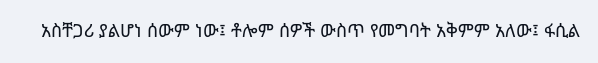አስቸጋሪ ያልሆነ ሰውም ነው፤ ቶሎም ሰዎች ውስጥ የመግባት አቅምም አለው፤ ፋሲል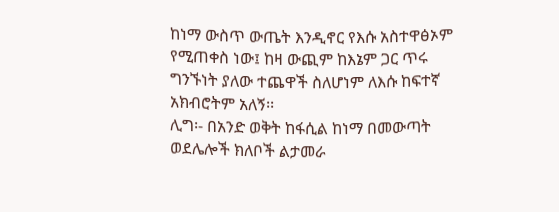ከነማ ውስጥ ውጤት እንዲኖር የእሱ አስተዋፅኦም የሚጠቀስ ነው፤ ከዛ ውጪም ከእኔም ጋር ጥሩ ግንኙነት ያለው ተጨዋች ስለሆነም ለእሱ ከፍተኛ አክብሮትም አለኝ፡፡
ሊግ፡- በአንድ ወቅት ከፋሲል ከነማ በመውጣት ወደሌሎች ክለቦች ልታመራ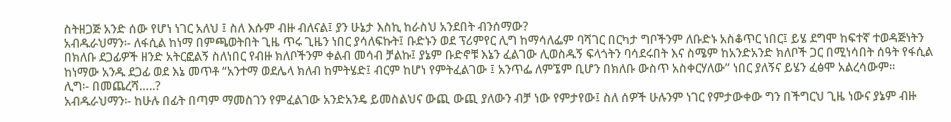ስትዘጋጅ አንድ ሰው የሆነ ነገር አለህ ፤ ስለ እሱም ብዙ ብለናል፤ ያን ሁኔታ እስኪ ከራስህ አንደበት ብንሰማው?
አብዱራህማን፡- ለፋሲል ከነማ በምጫወትበት ጊዜ ጥሩ ጊዜን ነበር ያሳለፍኩት፤ ቡድኑን ወደ ፕሪምየር ሊግ ከማሳለፌም ባሻገር በርካታ ግቦችንም ለቡድኑ አስቆጥር ነበር፤ ይሄ ደግሞ ከፍተኛ ተወዳጅነትን በክለቡ ደጋፊዎች ዘንድ አትርፎልኝ ስለነበር የብዙ ክለቦችንም ቀልብ መሳብ ቻልኩ፤ ያኔም ቡድኖቹ እኔን ፈልገው ሊወስዱኝ ፍላጎትን ባሳደሩበት እና ስሜም ከአንድአንድ ክለቦች ጋር በሚነሳበት ሰዓት የፋሲል ከነማው አንዱ ደጋፊ ወደ እኔ መጥቶ “አንተማ ወደሌላ ክለብ ከምትሄድ፤ ብርም ከሆነ የምትፈልገው ፤ አንጥፌ ለምኜም ቢሆን በክለቡ ውስጥ አስቀርሃለው” ነበር ያለኝና ይሄን ፈፅሞ አልረሳውም፡፡
ሊግ፡- በመጨረሻ…..?
አብዱራህማን፡- ከሁሉ በፊት በጣም ማመስገን የምፈልገው አንድአንዴ ይመስልህና ውጪ ውጪ ያለውን ብቻ ነው የምታየው፤ ስለ ሰዎች ሁሉንም ነገር የምታውቀው ግን በችግርህ ጊዜ ነውና ያኔም ብዙ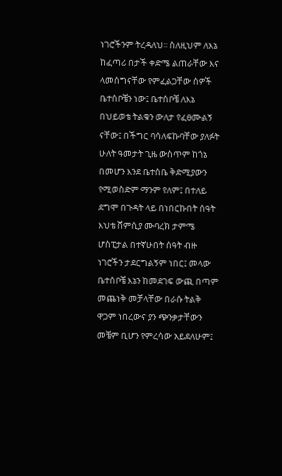ነገሮችንም ትረዳለህ፡፡ ስለዚህም ለእኔ ከፈጣሪ በታች ቀድሜ ልጠራቸው እና ላመሰግናቸው የምፈልጋቸው ሰዎች ቤተሰቦቼን ነው፤ ቤተሰቦቼ ለእኔ በህይወቴ ትልቁን ውለታ የፈፀሙልኝ ናቸው፤ በችግር ባሳለፍኩባቸው ያለፉት ሁለት ዓመታት ጊዜ ውስጥም ከጎኔ በመሆን እንደ ቤተሰቤ ቅድሚያውን የሚወስድም ማንም የለም፤ በተለይ ደግሞ በጉዳት ላይ በነበርኩበት ሰዓት እህቴ ሸምሲያ ሙባረክ ታምሜ ሆስፒታል በተኛሁበት ሰዓት ብዙ ነገሮችን ታደርግልኝም ነበር፤ መላው ቤተሰቦቼ እኔን ከመደገፍ ውጪ በጣም መጨነቅ መቻላቸው በራሱ ትልቅ ዋጋም ነበረውና ያን ጭንቃታቸውን መቼም ቢሆን የምረሳው አይደለሁም፤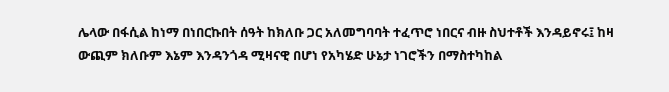ሌላው በፋሲል ከነማ በነበርኩበት ሰዓት ከክለቡ ጋር አለመግባባት ተፈጥሮ ነበርና ብዙ ስህተቶች እንዳይኖሩ፤ ከዛ ውጪም ክለቡም እኔም እንዳንጎዳ ሚዛናዊ በሆነ የአካሄድ ሁኔታ ነገሮችን በማስተካከል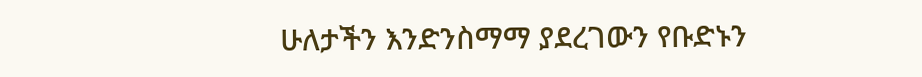ሁለታችን እንድንስማማ ያደረገውን የቡድኑን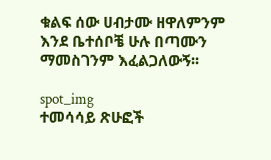ቁልፍ ሰው ሀብታሙ ዘዋለምንም እንደ ቤተሰቦቼ ሁሉ በጣሙን ማመስገንም እፈልጋለውኝ፡፡

spot_img
ተመሳሳይ ጽሁፎች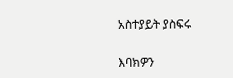አስተያይት ያስፍሩ

እባክዎን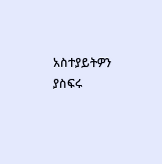አስተያይትዎን ያስፍሩ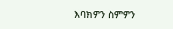እባክዎን ስምዎን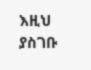እዚህ ያስገቡ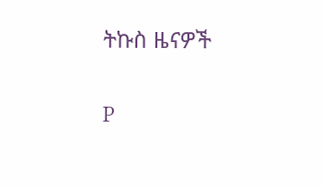ትኩስ ዜናዎች

P